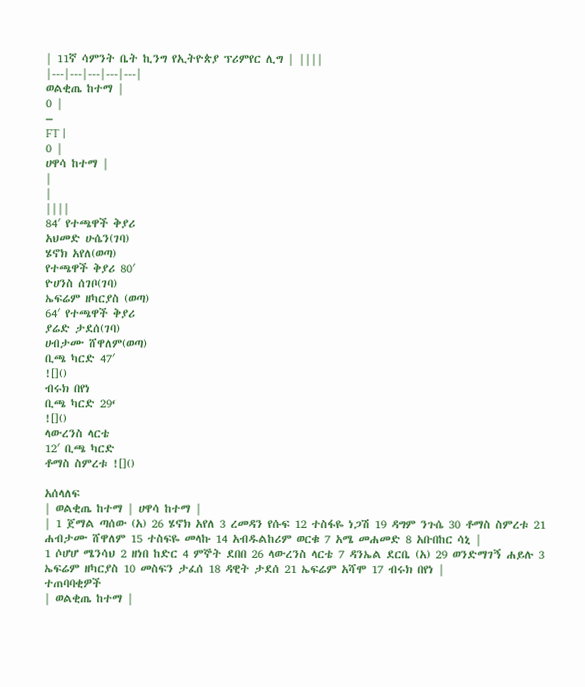| 11ኛ ሳምንት ቤት ኪንግ የኢትዮጵያ ፕሪምየር ሊግ | ||||
|---|---|---|---|---|
ወልቂጤ ከተማ |
0 |
–
FT |
0 |
ሀዋሳ ከተማ |
|
|
||||
84′ የተጫዋች ቅያሪ
አህመድ ሁሴን(ገባ)
ሄኖክ አየለ(ወጣ)
የተጫዋች ቅያሪ 80′
ዮሀንስ ሰገቦ(ገባ)
ኤፍሬም ዘካርያስ (ወጣ)
64′ የተጫዋች ቅያሪ
ያሬድ ታደሰ(ገባ)
ሀብታሙ ሸዋለም(ወጣ)
ቢጫ ካርድ 47′
![]()
ብሩክ በየነ
ቢጫ ካርድ 29‘
![]()
ላውረንስ ላርቴ
12′ ቢጫ ካርድ
ቶማስ ስምረቱ ![]()

አሰላለፍ
| ወልቂጤ ከተማ | ሀዋሳ ከተማ |
| 1 ጀማል ጣሰው (አ) 26 ሄኖክ አየለ 3 ረመዳን የሱፍ 12 ተስፋዬ ነጋሽ 19 ዳግም ንጉሴ 30 ቶማስ ስምረቱ 21 ሐብታሙ ሸዋለም 15 ተስፍዬ መላኩ 14 አብዱልከሪም ወርቁ 7 አሜ መሐመድ 8 አቡበከር ሳኒ |
1 ሶሆሆ ሜንሳህ 2 ዘነበ ከድር 4 ምኞት ደበበ 26 ላውረንስ ላርቴ 7 ዳንኤል ደርቤ (አ) 29 ወንድማገኝ ሐይሉ 3 ኤፍሬም ዘካርያስ 10 መስፍን ታፈሰ 18 ዳዊት ታደሰ 21 ኤፍሬም አሻሞ 17 ብሩክ በየነ |
ተጠባባቂዎች
| ወልቂጤ ከተማ |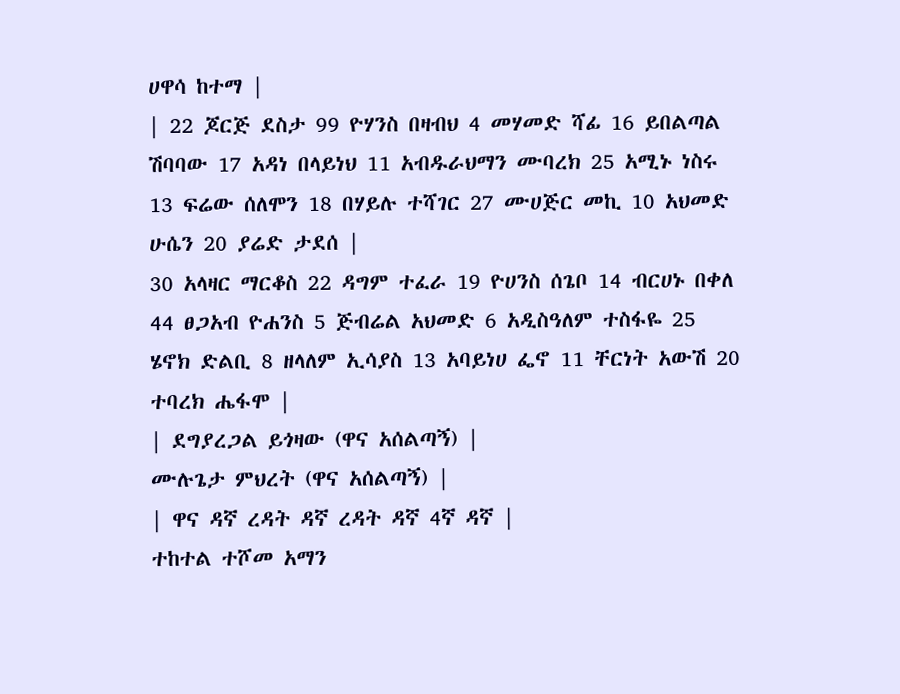ሀዋሳ ከተማ |
| 22 ጆርጅ ደስታ 99 ዮሃንስ በዛብህ 4 መሃመድ ሻፊ 16 ይበልጣል ሽባባው 17 አዳነ በላይነህ 11 አብዱራህማን ሙባረክ 25 አሚኑ ነስሩ 13 ፍሬው ሰለሞን 18 በሃይሉ ተሻገር 27 ሙሀጅር መኪ 10 አህመድ ሁሴን 20 ያሬድ ታደሰ |
30 አላዛር ማርቆስ 22 ዳግም ተፈራ 19 ዮሀንስ ሰጌቦ 14 ብርሀኑ በቀለ 44 ፀጋአብ ዮሐንስ 5 ጅብሬል አህመድ 6 አዲስዓለም ተስፋዬ 25 ሄኖክ ድልቢ 8 ዘላለም ኢሳያስ 13 አባይነሀ ፌኖ 11 ቸርነት አውሽ 20 ተባረክ ሔፋሞ |
| ደግያረጋል ይጎዛው (ዋና አሰልጣኝ) |
ሙሉጌታ ምህረት (ዋና አሰልጣኝ) |
| ዋና ዳኛ ረዳት ዳኛ ረዳት ዳኛ 4ኛ ዳኛ |
ተከተል ተሾመ አማን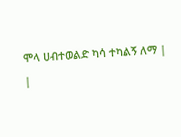ሞላ ሀብተወልድ ካሳ ተካልኝ ለማ |
|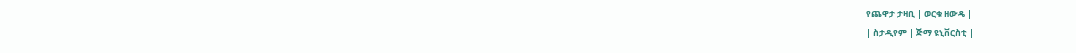የጨዋታ ታዛቢ | ወርቁ ዘውዴ |
| ስታዲየም | ጅማ ዩኒቨርስቲ |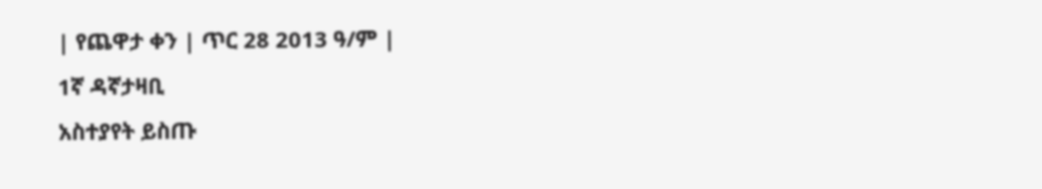| የጨዋታ ቀን | ጥር 28 2013 ዓ/ም |
1ኛ ዳኛታዛቢ
አስተያየት ይስጡ